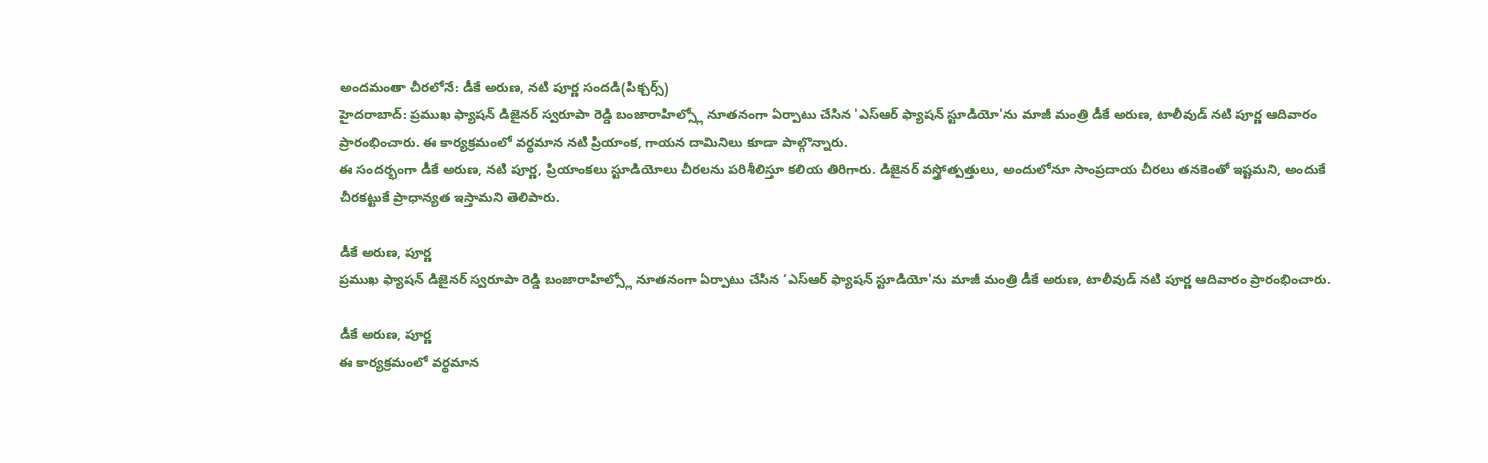అందమంతా చీరలోనే: డీకే అరుణ, నటి పూర్ణ సందడి(పిక్చర్స్)
హైదరాబాద్: ప్రముఖ ఫ్యాషన్ డిజైనర్ స్వరూపా రెడ్డి బంజారాహిల్స్లో నూతనంగా ఏర్పాటు చేసిన 'ఎస్ఆర్ ఫ్యాషన్ స్టూడియో'ను మాజీ మంత్రి డీకే అరుణ, టాలీవుడ్ నటి పూర్ణ ఆదివారం ప్రారంభించారు. ఈ కార్యక్రమంలో వర్థమాన నటి ప్రియాంక, గాయన దామినిలు కూడా పాల్గొన్నారు.
ఈ సందర్భంగా డీకే అరుణ, నటి పూర్ణ, ప్రియాంకలు స్టూడియోలు చీరలను పరిశీలిస్తూ కలియ తిరిగారు. డిజైనర్ వస్త్రోత్పత్తులు, అందులోనూ సాంప్రదాయ చీరలు తనకెంతో ఇష్టమని, అందుకే చీరకట్టుకే ప్రాధాన్యత ఇస్తామని తెలిపారు.

డీకే అరుణ, పూర్ణ
ప్రముఖ ఫ్యాషన్ డిజైనర్ స్వరూపా రెడ్డి బంజారాహిల్స్లో నూతనంగా ఏర్పాటు చేసిన ‘ఎస్ఆర్ ఫ్యాషన్ స్టూడియో'ను మాజీ మంత్రి డీకే అరుణ, టాలీవుడ్ నటి పూర్ణ ఆదివారం ప్రారంభించారు.

డీకే అరుణ, పూర్ణ
ఈ కార్యక్రమంలో వర్థమాన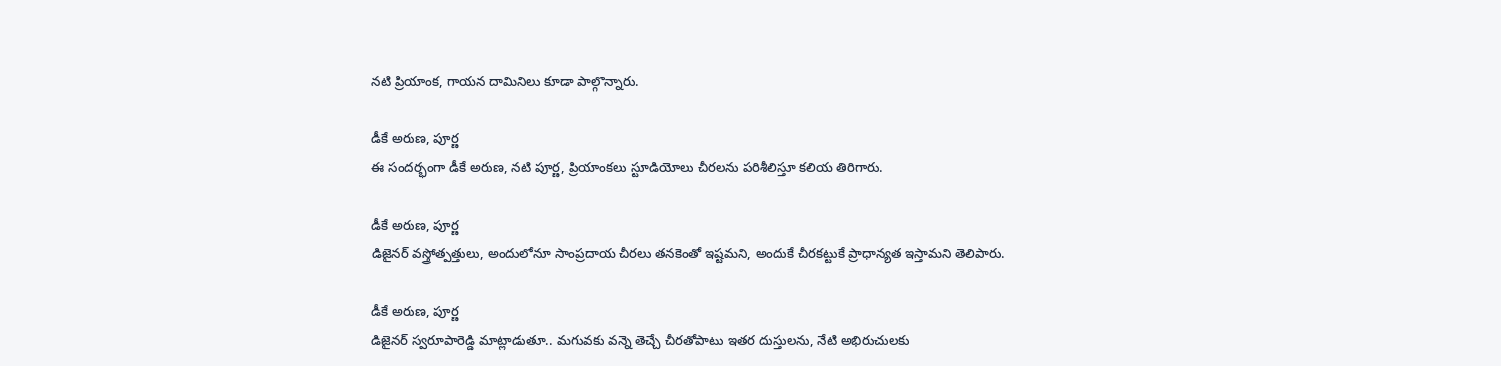నటి ప్రియాంక, గాయన దామినిలు కూడా పాల్గొన్నారు.

డీకే అరుణ, పూర్ణ
ఈ సందర్భంగా డీకే అరుణ, నటి పూర్ణ, ప్రియాంకలు స్టూడియోలు చీరలను పరిశీలిస్తూ కలియ తిరిగారు.

డీకే అరుణ, పూర్ణ
డిజైనర్ వస్త్రోత్పత్తులు, అందులోనూ సాంప్రదాయ చీరలు తనకెంతో ఇష్టమని, అందుకే చీరకట్టుకే ప్రాధాన్యత ఇస్తామని తెలిపారు.

డీకే అరుణ, పూర్ణ
డిజైనర్ స్వరూపారెడ్డి మాట్లాడుతూ.. మగువకు వన్నె తెచ్చే చీరతోపాటు ఇతర దుస్తులను, నేటి అభిరుచులకు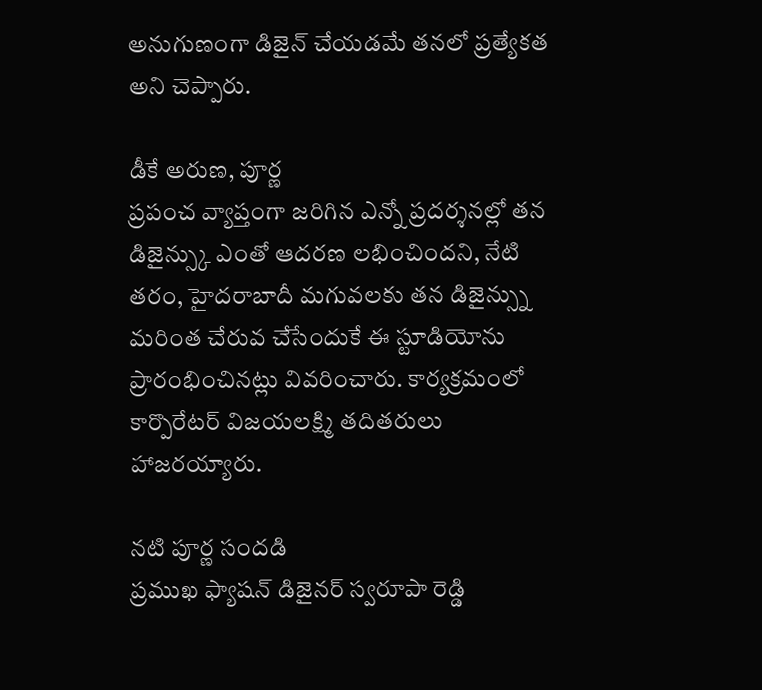అనుగుణంగా డిజైన్ చేయడమే తనలో ప్రత్యేకత అని చెప్పారు.

డీకే అరుణ, పూర్ణ
ప్రపంచ వ్యాప్తంగా జరిగిన ఎన్నో ప్రదర్శనల్లో తన డిజైన్స్కు ఎంతో ఆదరణ లభించిందని, నేటి తరం, హైదరాబాదీ మగువలకు తన డిజైన్స్ను మరింత చేరువ చేసేందుకే ఈ స్టూడియోను ప్రారంభించినట్లు వివరించారు. కార్యక్రమంలో కార్పొరేటర్ విజయలక్ష్మి తదితరులు హాజరయ్యారు.

నటి పూర్ణ సందడి
ప్రముఖ ఫ్యాషన్ డిజైనర్ స్వరూపా రెడ్డి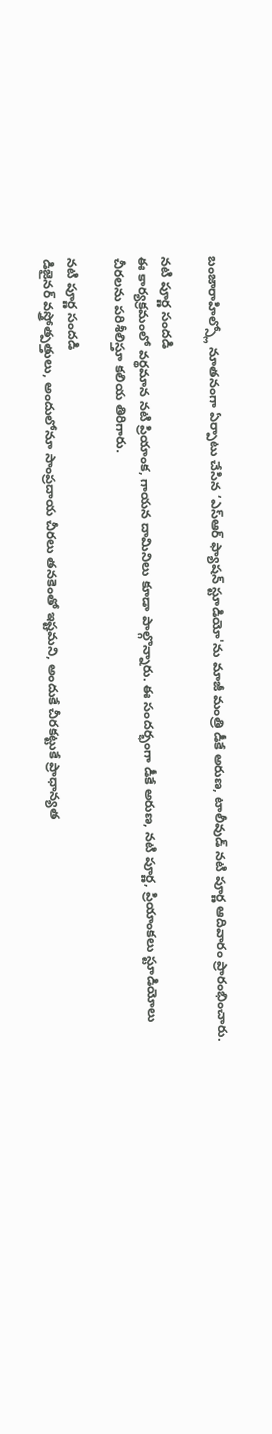బంజారాహిల్స్లో నూతనంగా ఏర్పాటు చేసిన ‘ఎస్ఆర్ ఫ్యాషన్ స్టూడియో'ను మాజీ మంత్రి డీకే అరుణ, టాలీవుడ్ నటి పూర్ణ ఆదివారం ప్రారంభించారు.

నటి పూర్ణ సందడి
ఈ కార్యక్రమంలో వర్థమాన నటి ప్రియాంక, గాయన దామినిలు కూడా పాల్గొన్నారు. ఈ సందర్భంగా డీకే అరుణ, నటి పూర్ణ, ప్రియాంకలు స్టూడియోలు చీరలను పరిశీలిస్తూ కలియ తిరిగారు.

నటి పూర్ణ సందడి
డిజైనర్ వస్త్రోత్పత్తులు, అందులోనూ సాంప్రదాయ చీరలు తనకెంతో ఇష్టమని, అందుకే చీరకట్టుకే ప్రాధాన్యత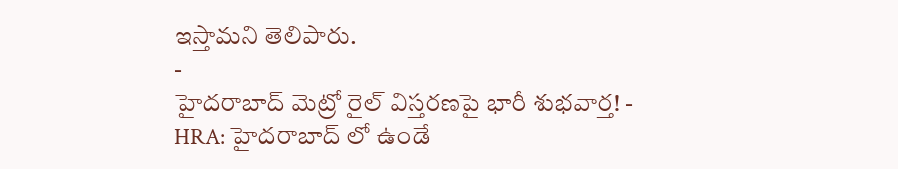ఇస్తామని తెలిపారు.
-
హైదరాబాద్ మెట్రో రైల్ విస్తరణపై భారీ శుభవార్త! -
HRA: హైదరాబాద్ లో ఉండే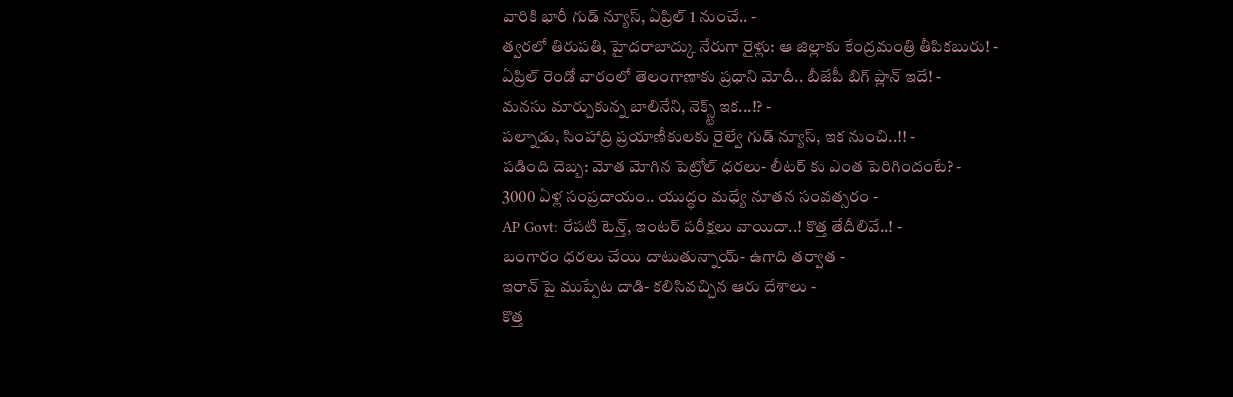వారికి భారీ గుడ్ న్యూస్, ఏప్రిల్ 1 నుంచే.. -
త్వరలో తిరుపతి, హైదరాబాద్కు నేరుగా రైళ్లు: ఆ జిల్లాకు కేంద్రమంత్రి తీపికబురు! -
ఏప్రిల్ రెండో వారంలో తెలంగాణాకు ప్రధాని మోదీ.. బీజేపీ బిగ్ ప్లాన్ ఇదే! -
మనసు మార్చుకున్న బాలినేని, నెక్స్ట్ ఇక...!? -
పల్నాడు, సింహాద్రి ప్రయాణీకులకు రైల్వే గుడ్ న్యూస్, ఇక నుంచి..!! -
పడింది దెబ్బ: మోత మోగిన పెట్రోల్ ధరలు- లీటర్ కు ఎంత పెరిగిందంటే? -
3000 ఏళ్ల సంప్రదాయం.. యుద్ధం మధ్యే నూతన సంవత్సరం -
AP Govt: రేపటి టెన్త్, ఇంటర్ పరీక్షలు వాయిదా..! కొత్త తేదీలివే..! -
బంగారం ధరలు చేయి దాటుతున్నాయ్- ఉగాది తర్వాత -
ఇరాన్ పై ముప్పేట దాడి- కలిసివచ్చిన ఆరు దేశాలు -
కొత్త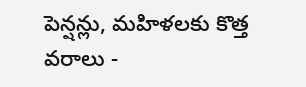పెన్షన్లు, మహిళలకు కొత్త వరాలు -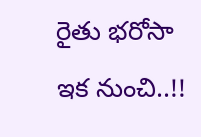రైతు భరోసా ఇక నుంచి..!!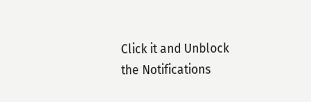Click it and Unblock the Notifications